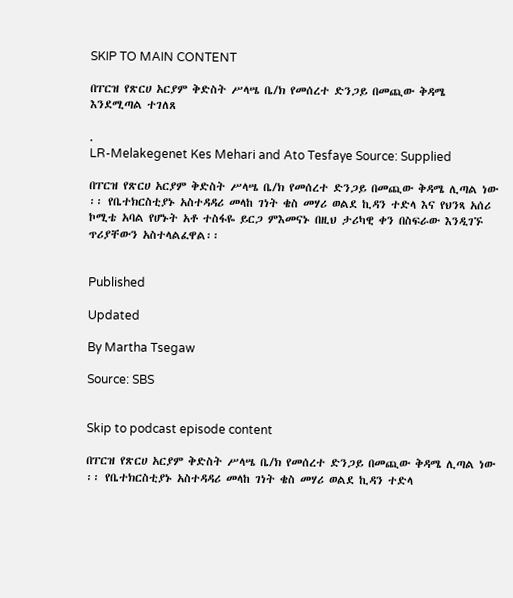SKIP TO MAIN CONTENT

በፐርዝ የጽርሀ አርያም ቅድስት ሥላሤ ቤ/ክ የመሰረተ ድንጋይ በመጪው ቅዳሜ እንደሚጣል ተገለጸ

.
LR-Melakegenet Kes Mehari and Ato Tesfaye Source: Supplied

በፐርዝ የጽርሀ አርያም ቅድስት ሥላሤ ቤ/ክ የመሰረተ ድንጋይ በመጪው ቅዳሜ ሊጣል ነው ፡፡ የቤተክርስቲያኑ አስተዳዳሪ መላከ ገነት ቄስ መሃሪ ወልደ ኪዳን ተድላ እና የህንጻ አሰሪ ኮሚቴ አባል የሆኑት አቶ ተስፋዬ ይርጋ ምእመናኑ በዚህ ታሪካዊ ቀን በስፍራው እንዲገኙ ጥሪያቸውን አስተላልፈዋል፡፡


Published

Updated

By Martha Tsegaw

Source: SBS


Skip to podcast episode content

በፐርዝ የጽርሀ አርያም ቅድስት ሥላሤ ቤ/ክ የመሰረተ ድንጋይ በመጪው ቅዳሜ ሊጣል ነው ፡፡ የቤተክርስቲያኑ አስተዳዳሪ መላከ ገነት ቄስ መሃሪ ወልደ ኪዳን ተድላ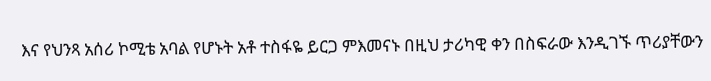እና የህንጻ አሰሪ ኮሚቴ አባል የሆኑት አቶ ተስፋዬ ይርጋ ምእመናኑ በዚህ ታሪካዊ ቀን በስፍራው እንዲገኙ ጥሪያቸውን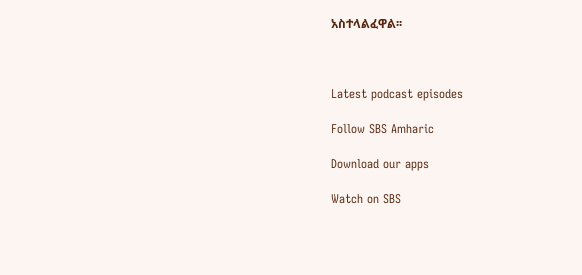አስተላልፈዋል፡፡



Latest podcast episodes

Follow SBS Amharic

Download our apps

Watch on SBS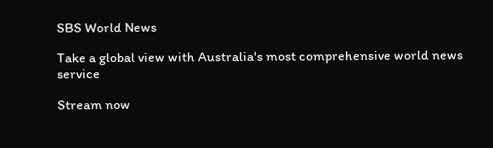SBS World News

Take a global view with Australia's most comprehensive world news service

Stream now